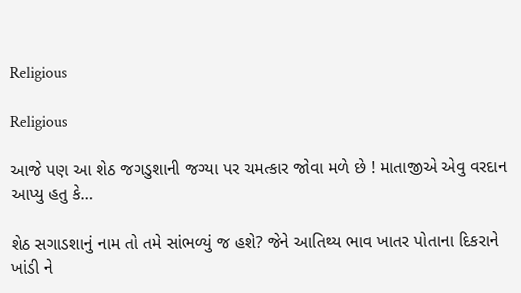Religious

Religious

આજે પણ આ શેઠ જગડુશાની જગ્યા પર ચમત્કાર જોવા મળે છે ! માતાજીએ એવુ વરદાન આપ્યુ હતુ કે…

શેઠ સગાડશાનું નામ તો તમે સાંભળ્યું જ હશે? જેને આતિથ્ય ભાવ ખાતર પોતાના દિકરાને ખાંડી ને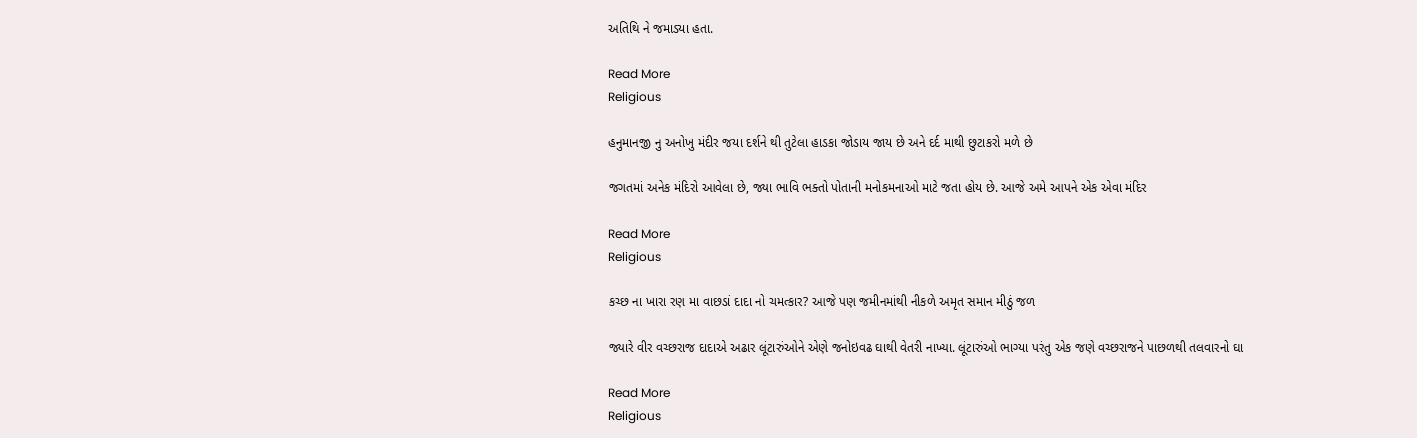અતિથિ ને જમાડ્યા હતા.

Read More
Religious

હનુમાનજી નુ અનોખુ મંદીર જયા દર્શને થી તુટેલા હાડકા જોડાય જાય છે અને દર્દ માથી છુટાકરો મળે છે

જગતમાં અનેક મંદિરો આવેલા છે, જ્યા ભાવિ ભક્તો પોતાની મનોકમનાઓ માટે જતા હોય છે. આજે અમે આપને એક એવા મંદિર

Read More
Religious

કચ્છ ના ખારા રણ મા વાછડાં દાદા નો ચમત્કાર? આજે પણ જમીનમાંથી નીકળે અમૃત સમાન મીઠું જળ

જ્યારે વીર વચ્છરાજ દાદાએ અઢાર લૂંટારુંઓને એણે જનોઇવઢ ઘાથી વેતરી નાખ્યા. લૂંટારુંઓ ભાગ્યા પરંતુ એક જણે વચ્છરાજને પાછળથી તલવારનો ઘા

Read More
Religious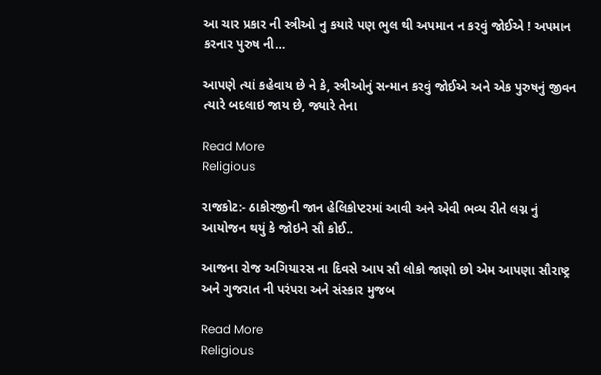આ ચાર પ્રકાર ની સ્ત્રીઓ નુ કયારે પણ ભુલ થી અપમાન ન કરવું જોઈએ ! અપમાન કરનાર પુરુષ ની…

આપણે ત્યાં કહેવાય છે ને કે, સ્ત્રીઓનું સન્માન કરવું જોઈએ અને એક પુરુષનું જીવન ત્યારે બદલાઇ જાય છે, જ્યારે તેના

Read More
Religious

રાજકોટ:- ઠાકોરજીની જાન હેલિકોપ્ટરમાં આવી અને એવી ભવ્ય રીતે લગ્ન નું આયોજન થયું કે જોઇને સૌ કોઈ..

આજના રોજ અગિયારસ ના દિવસે આપ સૌ લોકો જાણો છો એમ આપણા સૌરાષ્ટ્ર અને ગુજરાત ની પરંપરા અને સંસ્કાર મુજબ

Read More
Religious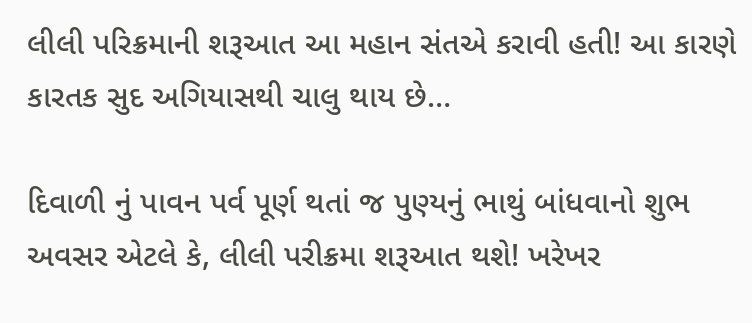લીલી પરિક્રમાની શરૂઆત આ મહાન સંતએ કરાવી હતી! આ કારણે કારતક સુદ અગિયાસથી ચાલુ થાય છે…

દિવાળી નું પાવન પર્વ પૂર્ણ થતાં જ પુણ્યનું ભાથું બાંધવાનો શુભ અવસર એટલે કે, લીલી પરીક્રમા શરૂઆત થશે! ખરેખર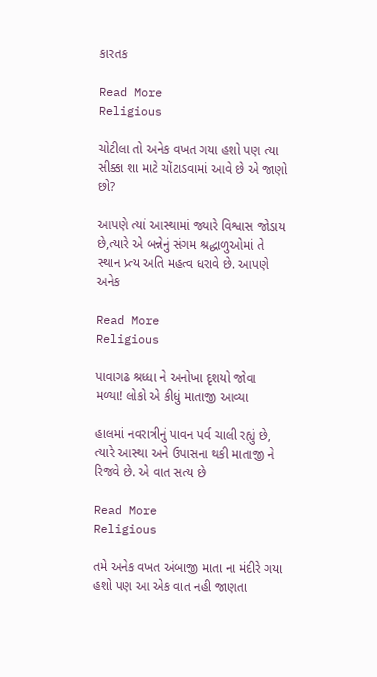કારતક

Read More
Religious

ચોટીલા તો અનેક વખત ગયા હશો પણ ત્યા સીક્કા શા માટે ચોંટાડવામાં આવે છે એ જાણો છો?

આપણે ત્યાં આસ્થામાં જ્યારે વિશ્વાસ જોડાય છે,ત્યારે એ બન્નેનું સંગમ શ્રદ્ધાળુઓમાં તે સ્થાન પ્ર્ત્ય અતિ મહત્વ ધરાવે છે. આપણે અનેક

Read More
Religious

પાવાગઢ શ્રધ્ધા ને અનોખા દૃશયો જોવા મળ્યા! લોકો એ કીધું માતાજી આવ્યા

હાલમાં નવરાત્રીનું પાવન પર્વ ચાલી રહ્યું છે, ત્યારે આસ્થા અને ઉપાસના થકી માતાજી ને રિજવે છે. એ વાત સત્ય છે

Read More
Religious

તમે અનેક વખત અંબાજી માતા ના મંદીરે ગયા હશો પણ આ એક વાત નહી જાણતા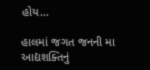હોય…

હાલમાં જગત જનની મા આદ્યશક્તિનું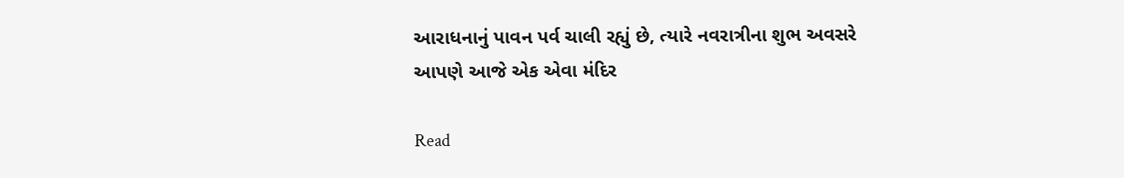આરાધનાનું પાવન પર્વ ચાલી રહ્યું છે, ત્યારે નવરાત્રીના શુભ અવસરે આપણે આજે એક એવા મંદિર

Read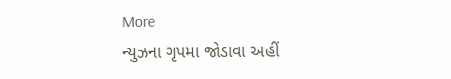More
ન્યુઝના ગૃપમા જોડાવા અહીં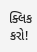ક્લિક કરો!